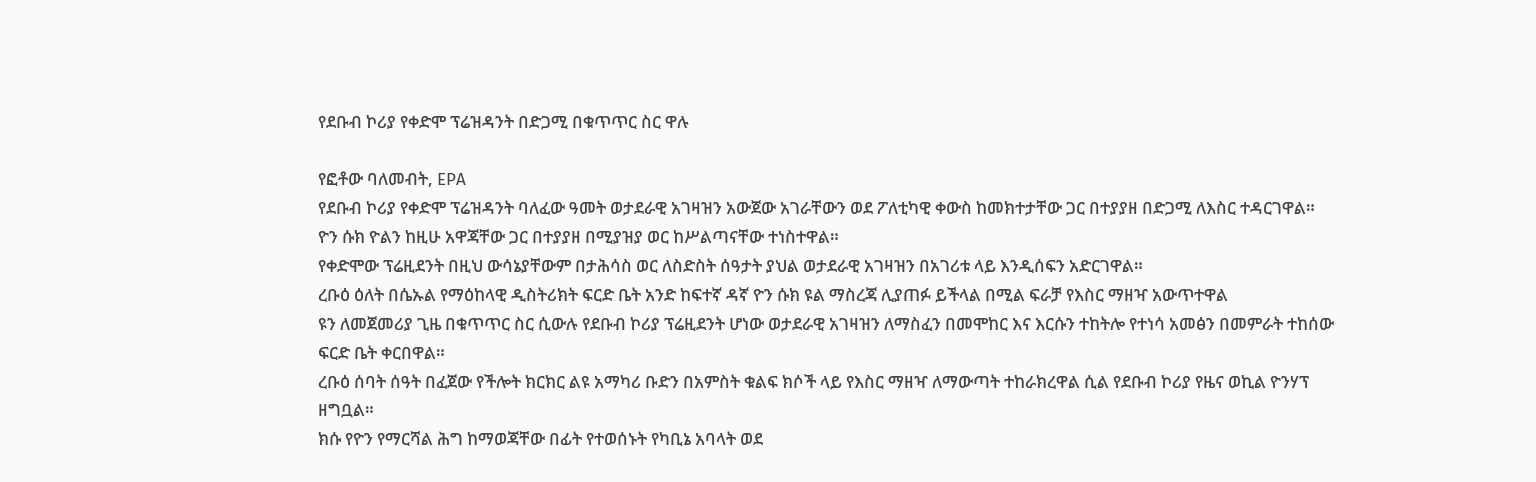የደቡብ ኮሪያ የቀድሞ ፕሬዝዳንት በድጋሚ በቁጥጥር ስር ዋሉ

የፎቶው ባለመብት, EPA
የደቡብ ኮሪያ የቀድሞ ፕሬዝዳንት ባለፈው ዓመት ወታደራዊ አገዛዝን አውጀው አገራቸውን ወደ ፖለቲካዊ ቀውስ ከመክተታቸው ጋር በተያያዘ በድጋሚ ለእስር ተዳርገዋል።
ዮን ሱክ ዮልን ከዚሁ አዋጃቸው ጋር በተያያዘ በሚያዝያ ወር ከሥልጣናቸው ተነስተዋል።
የቀድሞው ፕሬዚደንት በዚህ ውሳኔያቸውም በታሕሳስ ወር ለስድስት ሰዓታት ያህል ወታደራዊ አገዛዝን በአገሪቱ ላይ እንዲሰፍን አድርገዋል።
ረቡዕ ዕለት በሴኡል የማዕከላዊ ዲስትሪክት ፍርድ ቤት አንድ ከፍተኛ ዳኛ ዮን ሱክ ዩል ማስረጃ ሊያጠፉ ይችላል በሚል ፍራቻ የእስር ማዘዣ አውጥተዋል
ዩን ለመጀመሪያ ጊዜ በቁጥጥር ስር ሲውሉ የደቡብ ኮሪያ ፕሬዚደንት ሆነው ወታደራዊ አገዛዝን ለማስፈን በመሞከር እና እርሱን ተከትሎ የተነሳ አመፅን በመምራት ተከሰው ፍርድ ቤት ቀርበዋል።
ረቡዕ ሰባት ሰዓት በፈጀው የችሎት ክርክር ልዩ አማካሪ ቡድን በአምስት ቁልፍ ክሶች ላይ የእስር ማዘዣ ለማውጣት ተከራክረዋል ሲል የደቡብ ኮሪያ የዜና ወኪል ዮንሃፕ ዘግቧል።
ክሱ የዮን የማርሻል ሕግ ከማወጃቸው በፊት የተወሰኑት የካቢኔ አባላት ወደ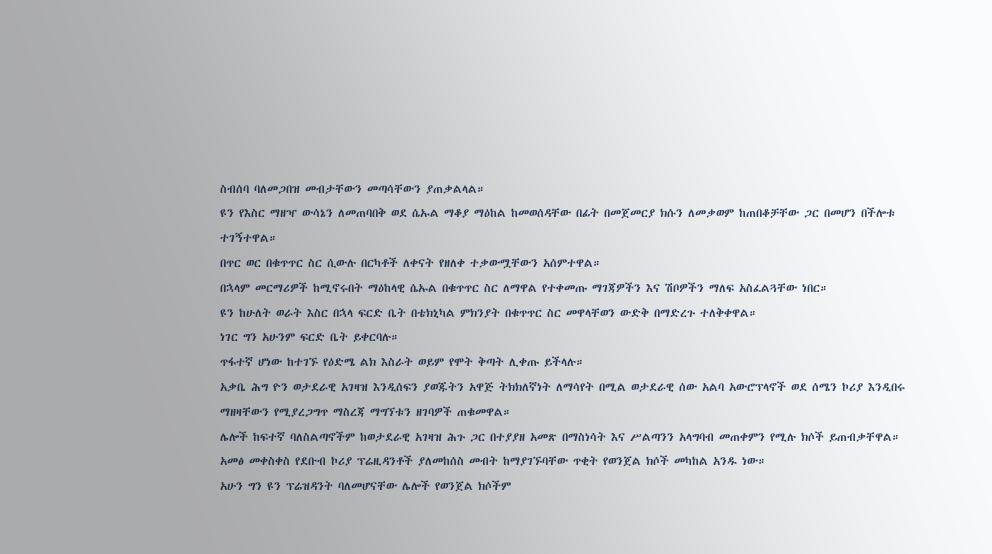ስብሰባ ባለመጋበዝ መብታቸውን መጣሳቸውን ያጠቃልላል።
ዩን የእስር ማዘዣ ውሳኔን ለመጠባበቅ ወደ ሴኡል ማቆያ ማዕከል ከመወሰዳቸው በፊት በመጀመርያ ክሱን ለመቃወም ከጠበቆቻቸው ጋር በመሆን በችሎቱ ተገኝተዋል።
በጥር ወር በቁጥጥር ስር ሲውሉ በርካቶች ለቀናት የዘለቀ ተቃውሟቸውን አሰምተዋል።
በኋላም መርማሪዎች ከሚኖሩበት ማዕከላዊ ሴኡል በቁጥጥር ስር ለማዋል የተቀመጡ ማገጃዎችን እና ሽቦዎችን ማለፍ አስፈልጓቸው ነበር።
ዩን ከሁለት ወራት እስር በኋላ ፍርድ ቤት በቴክኒካል ምክንያት በቁጥጥር ስር መዋላቸወን ውድቅ በማድረጉ ተለቅቀዋል።
ነገር ግን አሁንም ፍርድ ቤት ይቀርባሉ።
ጥፋተኛ ሆነው ከተገኙ የዕድሜ ልክ እስራት ወይም የሞት ቅጣት ሊቀጡ ይችላሉ።
አቃቤ ሕግ ዮን ወታደራዊ አገዛዝ እንዲሰፍን ያወጁትን አዋጅ ትክክለኛነት ለማሳየት በሚል ወታደራዊ ሰው አልባ አውሮፕላኖች ወደ ሰሜን ኮሪያ እንዲበሩ ማዘዛቸውን የሚያረጋግጥ ማስረጃ ማግኘቱን ዘገባዎች ጠቁመዋል።
ሌሎች ከፍተኛ ባለስልጣኖችም ከወታደራዊ አገዛዝ ሕጉ ጋር በተያያዘ አመጽ በማስነሳት እና ሥልጣንን አላግባብ መጠቀምን የሚሉ ክሶች ይጠብቃቸዋል።
አመፅ መቀስቀስ የደቡብ ኮሪያ ፕሬዚዳንቶች ያለመከሰስ መብት ከማያገኙባቸው ጥቂት የወንጀል ክሶች መካከል አንዱ ነው።
አሁን ግን ዩን ፕሬዝዳንት ባለመሆናቸው ሌሎች የወንጀል ክሶችም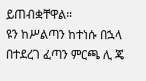ይጠብቋቸዋል።
ዩን ከሥልጣን ከተነሱ በኋላ በተደረገ ፈጣን ምርጫ ሊ ጄ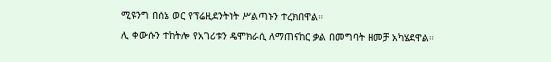ሚዩንግ በሰኔ ወር የፕሬዚደንትነት ሥልጣኑን ተረክበዋል።
ሊ ቀውሱን ተከትሎ የአገሪቱን ዴሞክራሲ ለማጠናከር ቃል በመግባት ዘመቻ አካሄደዋል።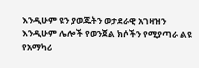እንዲሁም ዩን ያወጁትን ወታደራዊ አገዛዝን እንዲሁም ሌሎች የወንጀል ክሶችን የሚያጣራ ልዩ የአማካሪ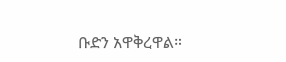ቡድን አዋቅረዋል።